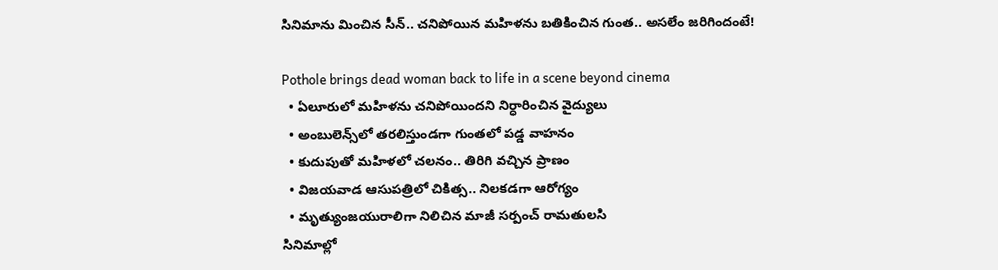సినిమాను మించిన సీన్.. చనిపోయిన మహిళను బతికించిన గుంత.. అస‌లేం జ‌రిగిందంటే!

Pothole brings dead woman back to life in a scene beyond cinema
  • ఏలూరులో మ‌హిళ‌ను చనిపోయిందని నిర్ధారించిన వైద్యులు
  • అంబులెన్స్‌లో తరలిస్తుండగా గుంతలో పడ్డ వాహనం
  • కుదుపుతో మహిళలో చలనం.. తిరిగి వచ్చిన ప్రాణం
  • విజయవాడ ఆసుపత్రిలో చికిత్స.. నిలకడగా ఆరోగ్యం
  • మృత్యుంజయురాలిగా నిలిచిన మాజీ స‌ర్పంచ్‌ రామతులసి
సినిమాల్లో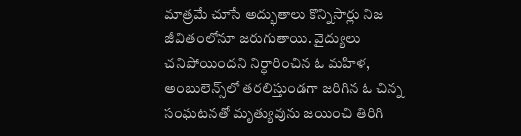మాత్రమే చూసే అద్భుతాలు కొన్నిసార్లు నిజ జీవితంలోనూ జరుగుతాయి. వైద్యులు చనిపోయిందని నిర్ధారించిన ఓ మహిళ, అంబులెన్స్‌లో తరలిస్తుండగా జరిగిన ఓ చిన్న సంఘటనతో మృత్యువును జయించి తిరిగి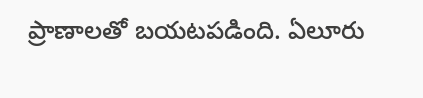ప్రాణాలతో బయటపడింది. ఏలూరు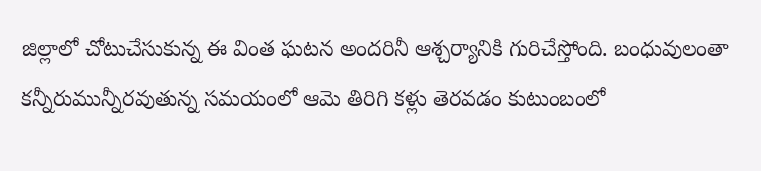జిల్లాలో చోటుచేసుకున్న ఈ వింత ఘటన అందరినీ ఆశ్చర్యానికి గురిచేస్తోంది. బంధువులంతా కన్నీరుమున్నీరవుతున్న సమయంలో ఆమె తిరిగి కళ్లు తెరవడం కుటుంబంలో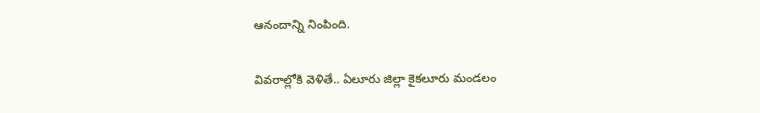ఆనందాన్ని నింపింది.

వివరాల్లోకి వెళితే.. ఏలూరు జిల్లా కైకలూరు మండలం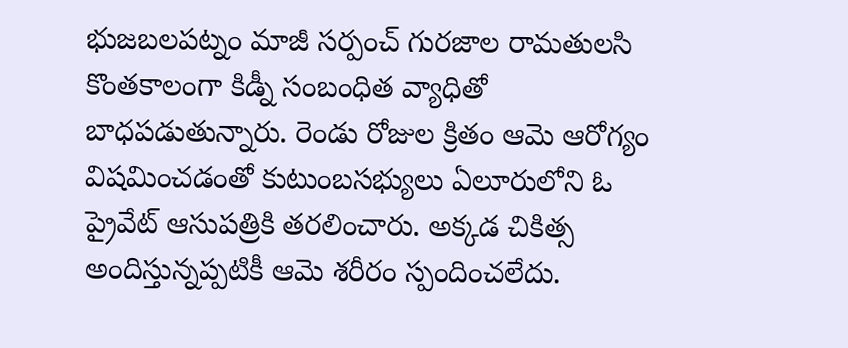భుజబలపట్నం మాజీ సర్పంచ్ గురజాల రామతులసి కొంతకాలంగా కిడ్నీ సంబంధిత వ్యాధితో బాధపడుతున్నారు. రెండు రోజుల క్రితం ఆమె ఆరోగ్యం విషమించడంతో కుటుంబసభ్యులు ఏలూరులోని ఓ ప్రైవేట్ ఆసుపత్రికి తరలించారు. అక్కడ చికిత్స అందిస్తున్నప్పటికీ ఆమె శరీరం స్పందించలేదు.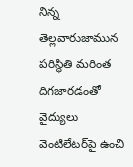నిన్న‌ తెల్లవారుజామున పరిస్థితి మరింత దిగజారడంతో వైద్యులు వెంటిలేటర్‌పై ఉంచి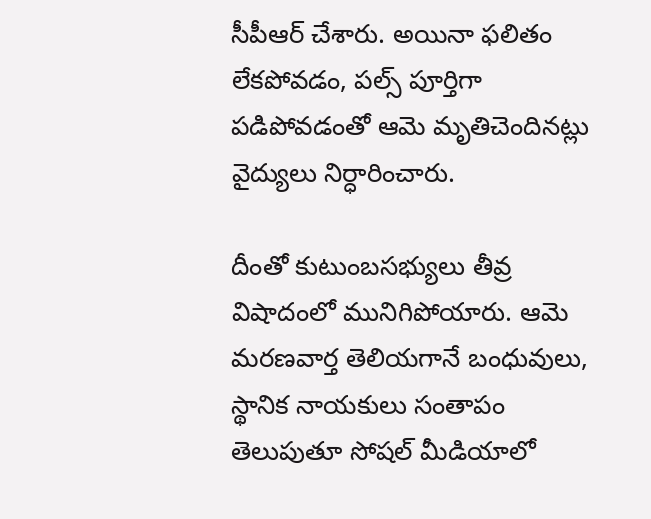సీపీఆర్ చేశారు. అయినా ఫలితం లేకపోవడం, పల్స్ పూర్తిగా పడిపోవడంతో ఆమె మృతిచెందినట్లు వైద్యులు నిర్ధారించారు.

దీంతో కుటుంబసభ్యులు తీవ్ర విషాదంలో మునిగిపోయారు. ఆమె మరణవార్త తెలియగానే బంధువులు, స్థానిక నాయకులు సంతాపం తెలుపుతూ సోషల్ మీడియాలో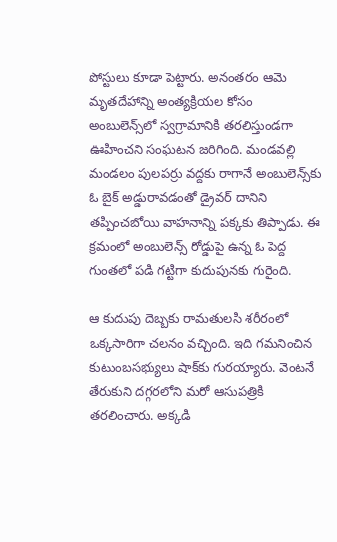పోస్టులు కూడా పెట్టారు. అనంతరం ఆమె మృతదేహాన్ని అంత్యక్రియల కోసం అంబులెన్స్‌లో స్వగ్రామానికి తరలిస్తుండగా ఊహించని సంఘటన జరిగింది. మండవల్లి మండలం పులపర్రు వద్దకు రాగానే అంబులెన్స్‌కు ఓ బైక్ అడ్డురావడంతో డ్రైవర్ దానిని తప్పించబోయి వాహనాన్ని పక్కకు తిప్పాడు. ఈ క్రమంలో అంబులెన్స్ రోడ్డుపై ఉన్న ఓ పెద్ద గుంతలో పడి గట్టిగా కుదుపునకు గురైంది.

ఆ కుదుపు దెబ్బకు రామతులసి శరీరంలో ఒక్కసారిగా చలనం వచ్చింది. ఇది గమనించిన కుటుంబసభ్యులు షాక్‌కు గురయ్యారు. వెంటనే తేరుకుని దగ్గరలోని మరో ఆసుపత్రికి తరలించారు. అక్కడి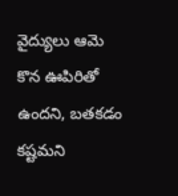వైద్యులు ఆమె కొన ఊపిరితో ఉందని, బతకడం కష్టమని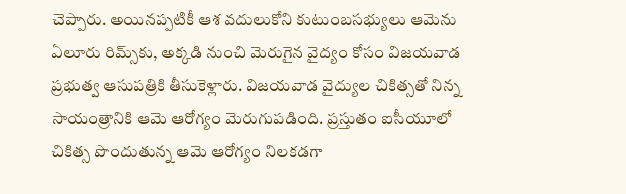చెప్పారు. అయినప్పటికీ ఆశ వదులుకోని కుటుంబసభ్యులు ఆమెను ఏలూరు రిమ్స్‌కు, అక్కడి నుంచి మెరుగైన వైద్యం కోసం విజయవాడ ప్రభుత్వ ఆసుపత్రికి తీసుకెళ్లారు. విజయవాడ వైద్యుల చికిత్సతో నిన్న‌ సాయంత్రానికి ఆమె ఆరోగ్యం మెరుగుపడింది. ప్రస్తుతం ఐసీయూలో చికిత్స పొందుతున్న ఆమె ఆరోగ్యం నిలకడగా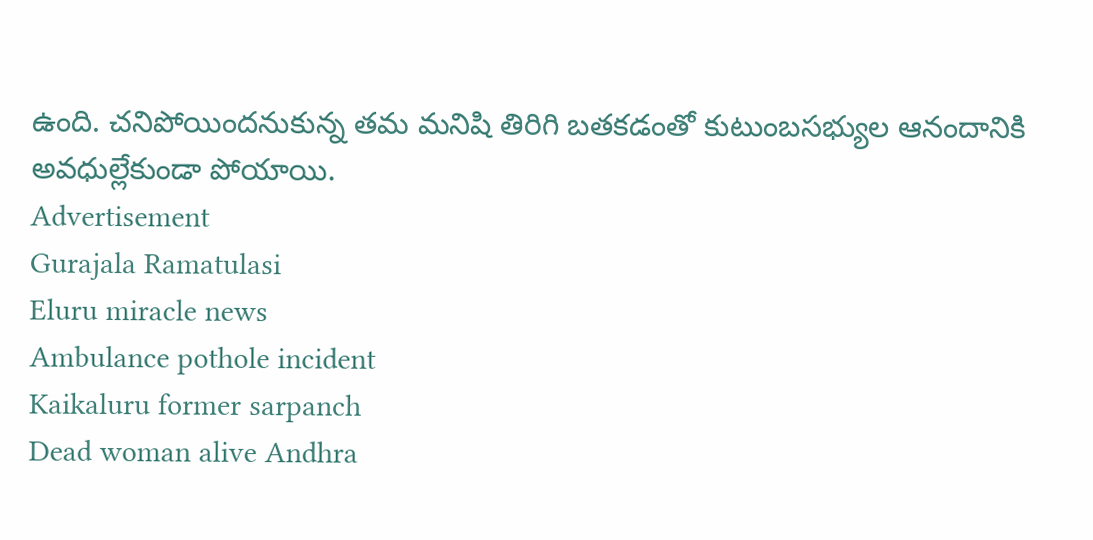ఉంది. చనిపోయిందనుకున్న తమ మనిషి తిరిగి బతకడంతో కుటుంబసభ్యుల ఆనందానికి అవధుల్లేకుండా పోయాయి.
Advertisement
Gurajala Ramatulasi
Eluru miracle news
Ambulance pothole incident
Kaikaluru former sarpanch
Dead woman alive Andhra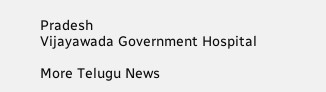Pradesh
Vijayawada Government Hospital

More Telugu News